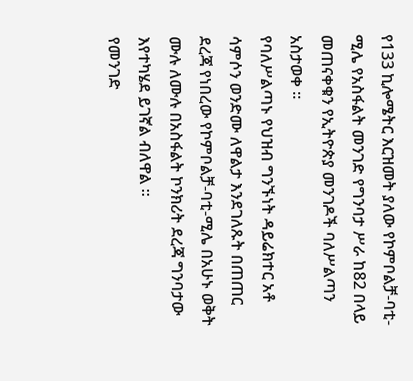የ133 ኪሎሜትር እርዝመት ያለው የኮምቦልቻ-ባቲ-ሚሌ የአስፋልት መንገድ የግንባታ ሥራ ከ82 በላይ መጠናቀቁን የኢትዮጵያ መንገዶች ባለሥልጣን አስታወቀ ።
የባለሥልጣኑ የህዝብ ግንኙነት ዳይሬክተር አቶ ሳምሶን ወንድሙ ለዋልታ እንደገለጹት በጠጠር ደረጃ የነበረው የኮምቦልቻ-ባቲ-ሚሌ በአሁኑ ወቅት ሙሉ ለሙሉ በአስፋልት ኮንክሪት ደረጃ ግንባታው እየተካሄደ ይገኛል ብለዋል ።
የመንገድ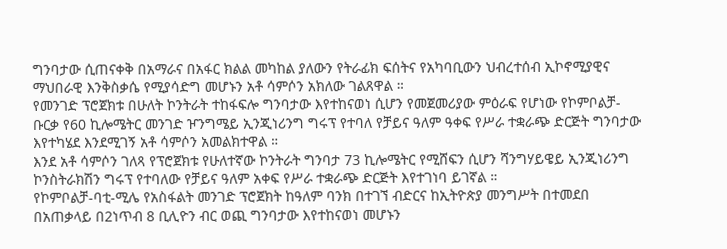ግንባታው ሲጠናቀቅ በአማራና በአፋር ክልል መካከል ያለውን የትራፊክ ፍሰትና የአካባቢውን ህብረተሰብ ኢኮኖሚያዊና ማህበራዊ እንቅስቃሴ የሚያሳድግ መሆኑን አቶ ሳምሶን አክለው ገልጸዋል ።
የመንገድ ፕሮጀክቱ በሁለት ኮንትራት ተከፋፍሎ ግንባታው እየተከናወነ ሲሆን የመጀመሪያው ምዕራፍ የሆነው የኮምቦልቻ-ቡርቃ የ60 ኪሎሜትር መንገድ ዦንግሜይ ኢንጂነሪንግ ግሩፕ የተባለ የቻይና ዓለም ዓቀፍ የሥራ ተቋራጭ ድርጅት ግንባታው እየተካሄደ እንደሚገኝ አቶ ሳምሶን አመልክተዋል ።
እንደ አቶ ሳምሶን ገለጻ የፕሮጀክቱ የሁለተኛው ኮንትራት ግንባታ 73 ኪሎሜትር የሚሸፍን ሲሆን ሻንግሃይዌይ ኢንጂነሪንግ ኮንስትራክሽን ግሩፕ የተባለው የቻይና ዓለም አቀፍ የሥራ ተቋራጭ ድርጅት እየተገነባ ይገኛል ።
የኮምቦልቻ-ባቲ-ሚሌ የአስፋልት መንገድ ፕሮጀክት ከዓለም ባንክ በተገኘ ብድርና ከኢትዮጵያ መንግሥት በተመደበ በአጠቃላይ በ2ነጥብ 8 ቢሊዮን ብር ወጪ ግንባታው እየተከናወነ መሆኑን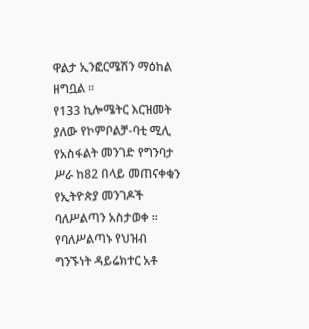ዋልታ ኢንፎርሜሽን ማዕከል ዘግቧል ።
የ133 ኪሎሜትር እርዝመት ያለው የኮምቦልቻ-ባቲ ሚሊ የአስፋልት መንገድ የግንባታ ሥራ ከ82 በላይ መጠናቀቁን የኢትዮጵያ መንገዶች ባለሥልጣን አስታወቀ ።
የባለሥልጣኑ የህዝብ ግንኙነት ዳይሬክተር አቶ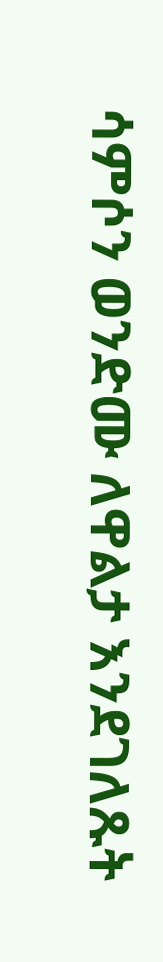ሳምሶን ወንድሙ ለዋልታ እንደገለጹት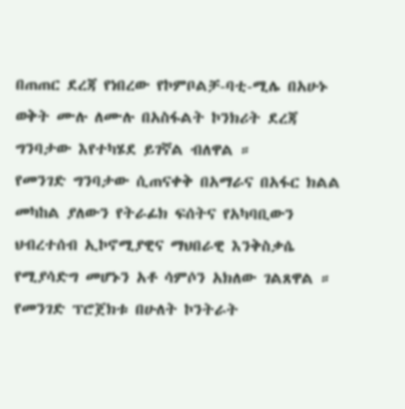በጠጠር ደረጃ የነበረው የኮምቦልቻ-ባቲ-ሚሌ በአሁኑ ወቅት ሙሉ ለሙሉ በአስፋልት ኮንክሪት ደረጃ ግንባታው እየተካሄደ ይገኛል ብለዋል ።
የመንገድ ግንባታው ሲጠናቀቅ በአማራና በአፋር ክልል መካከል ያለውን የትራፊክ ፍሰትና የአካባቢውን ህብረተሰብ ኢኮኖሚያዊና ማህበራዊ እንቅስቃሴ የሚያሳድግ መሆኑን አቶ ሳምሶን አክለው ገልጸዋል ።
የመንገድ ፕሮጀክቱ በሁለት ኮንትራት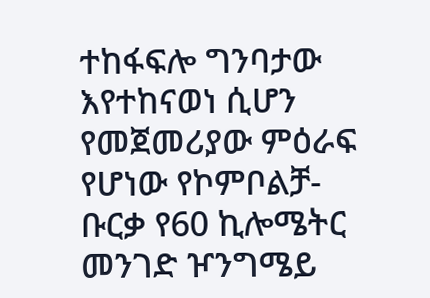ተከፋፍሎ ግንባታው እየተከናወነ ሲሆን የመጀመሪያው ምዕራፍ የሆነው የኮምቦልቻ-ቡርቃ የ60 ኪሎሜትር መንገድ ዦንግሜይ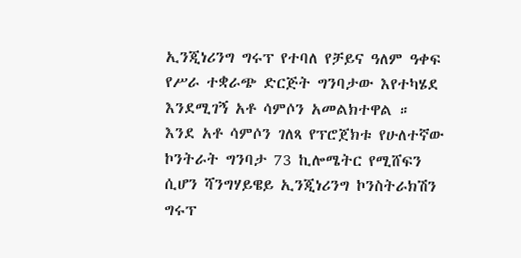ኢንጂነሪንግ ግሩፕ የተባለ የቻይና ዓለም ዓቀፍ የሥራ ተቋራጭ ድርጅት ግንባታው እየተካሄደ እንደሚገኝ አቶ ሳምሶን አመልክተዋል ።
እንደ አቶ ሳምሶን ገለጻ የፕሮጀክቱ የሁለተኛው ኮንትራት ግንባታ 73 ኪሎሜትር የሚሸፍን ሲሆን ሻንግሃይዌይ ኢንጂነሪንግ ኮንስትራክሽን ግሩፕ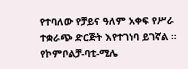የተባለው የቻይና ዓለም አቀፍ የሥራ ተቋራጭ ድርጅት እየተገነባ ይገኛል ።
የኮምቦልቻ-ባቲ-ሚሌ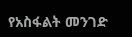የአስፋልት መንገድ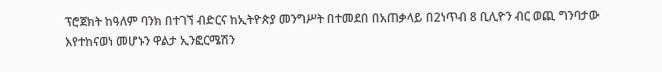ፕሮጀክት ከዓለም ባንክ በተገኘ ብድርና ከኢትዮጵያ መንግሥት በተመደበ በአጠቃላይ በ2ነጥብ 8 ቢሊዮን ብር ወጪ ግንባታው እየተከናወነ መሆኑን ዋልታ ኢንፎርሜሽን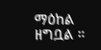ማዕከል ዘግቧል ።